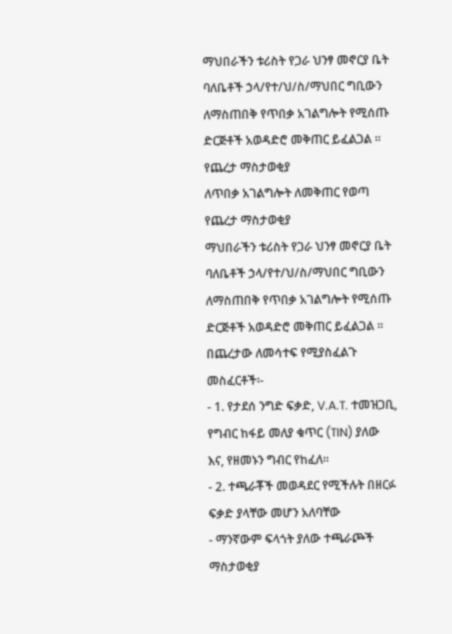ማህበራችን ቱሪስት የጋራ ህንፃ መኖርያ ቤት ባለቤቶች ኃላ/የተ/ህ/ስ/ማህበር ግቢውን ለማስጠበቅ የጥበቃ አገልግሎት የሚሰጡ ድርጅቶች አወዳድሮ መቅጠር ይፈልጋል ፡፡
የጨረታ ማስታወቂያ
ለጥበቃ አገልግሎት ለመቅጠር የወጣ የጨረታ ማስታወቂያ
ማህበራችን ቱሪስት የጋራ ህንፃ መኖርያ ቤት ባለቤቶች ኃላ/የተ/ህ/ስ/ማህበር ግቢውን ለማስጠበቅ የጥበቃ አገልግሎት የሚሰጡ ድርጅቶች አወዳድሮ መቅጠር ይፈልጋል ፡፡
በጨረታው ለመሳተፍ የሚያስፈልጉ መስፈርቶች፡-
- 1. የታደሰ ንግድ ፍቃድ, V.A.T. ተመዝጋቢ, የግብር ከፋይ መለያ ቁጥር (TIN) ያለው እና, የዘመኑን ግብር የከፈለ፡፡
- 2. ተጫራቾች መወዳደር የሚችሉት በዘርፉ ፍቃድ ያላቸው መሆን አለባቸው
- ማንኛውም ፍላጎት ያለው ተጫራጮች ማስታወቂያ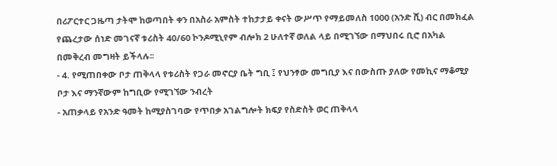በሪፖርተር ጋዜጣ ታትሞ ከወጣበት ቀን በአስራ አምስት ተከታታይ ቀናት ውሥጥ የማይመለስ 1000 (አንድ ሺ) ብር በመክፈል የጨረታው ሰነድ መገናኛ ቱሪስት 40/60 ኮንዶሚኒየም ብሎክ 2 ሁለተኛ ወለል ላይ በሚገኘው በማህበሩ ቢሮ በአካል በመቅረብ መግዛት ይችላሉ፡፡
- 4. የሚጠበቀው ቦታ ጠቅላላ የቱሪስት የጋራ መኖርያ ቤት ግቢ ፤ የህንፃው መግቢያ እና በውስጡ ያለው የመኪና ማቆሚያ ቦታ እና ማንኛውም ከግቢው የሚገኘው ንብረት
- አጠቃላይ የአንድ ዓመት ከሚያስገባው የጥበቃ አገልግሎት ክፍያ የስድስት ወር ጠቅላላ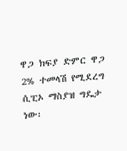ዋጋ ክፍያ ድምር ዋጋ 2% ተመላሽ የሚደረግ ሲፒኦ ማስያዝ ግዴታ ነው፡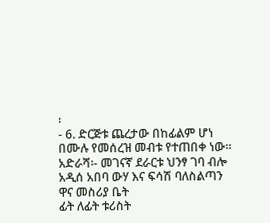፡
- 6. ድርጅቱ ጨረታው በከፊልም ሆነ በሙሉ የመሰረዝ መብቱ የተጠበቀ ነው፡፡
አድራሻ፡- መገናኛ ደራርቱ ህንፃ ገባ ብሎ አዲሰ አበባ ውሃ እና ፍሳሽ ባለስልጣን ዋና መስሪያ ቤት
ፊት ለፊት ቱሪስት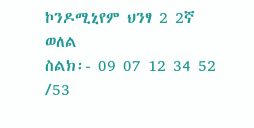ኮንዶሚኒየም ህንፃ 2 2ኛ ወለል
ስልክ፡- 09 07 12 34 52 /53